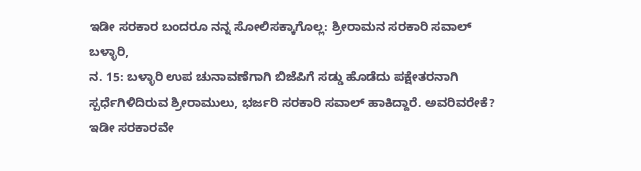ಇಡೀ ಸರಕಾರ ಬಂದರೂ ನನ್ನ ಸೋಲಿಸಕ್ಕಾಗೊಲ್ಲ: ಶ್ರೀರಾಮನ ಸರಕಾರಿ ಸವಾಲ್
ಬಳ್ಳಾರಿ,
ನ. 15: ಬಳ್ಳಾರಿ ಉಪ ಚುನಾವಣೆಗಾಗಿ ಬಿಜೆಪಿಗೆ ಸಡ್ಡು ಹೊಡೆದು ಪಕ್ಷೇತರನಾಗಿ ಸ್ಪರ್ಧೆಗಿಳಿದಿರುವ ಶ್ರೀರಾಮುಲು, ಭರ್ಜರಿ ಸರಕಾರಿ ಸವಾಲ್ ಹಾಕಿದ್ದಾರೆ. ಅವರಿವರೇಕೆ? ಇಡೀ ಸರಕಾರವೇ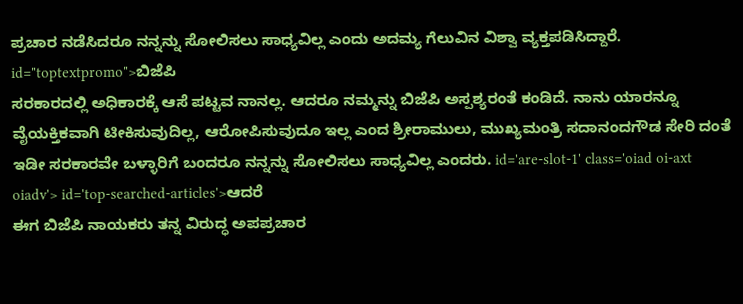ಪ್ರಚಾರ ನಡೆಸಿದರೂ ನನ್ನನ್ನು ಸೋಲಿಸಲು ಸಾಧ್ಯವಿಲ್ಲ ಎಂದು ಅದಮ್ಯ ಗೆಲುವಿನ ವಿಶ್ವಾ ವ್ಯಕ್ತಪಡಿಸಿದ್ದಾರೆ. id="toptextpromo">ಬಿಜೆಪಿ
ಸರಕಾರದಲ್ಲಿ ಅಧಿಕಾರಕ್ಕೆ ಆಸೆ ಪಟ್ಟವ ನಾನಲ್ಲ. ಆದರೂ ನಮ್ಮನ್ನು ಬಿಜೆಪಿ ಅಸ್ಪಶ್ಯರಂತೆ ಕಂಡಿದೆ. ನಾನು ಯಾರನ್ನೂ ವೈಯಕ್ತಿಕವಾಗಿ ಟೀಕಿಸುವುದಿಲ್ಲ, ಆರೋಪಿಸುವುದೂ ಇಲ್ಲ ಎಂದ ಶ್ರೀರಾಮುಲು, ಮುಖ್ಯಮಂತ್ರಿ ಸದಾನಂದಗೌಡ ಸೇರಿ ದಂತೆ ಇಡೀ ಸರಕಾರವೇ ಬಳ್ಳಾರಿಗೆ ಬಂದರೂ ನನ್ನನ್ನು ಸೋಲಿಸಲು ಸಾಧ್ಯವಿಲ್ಲ ಎಂದರು. id='are-slot-1' class='oiad oi-axt oiadv'> id='top-searched-articles'>ಆದರೆ
ಈಗ ಬಿಜೆಪಿ ನಾಯಕರು ತನ್ನ ವಿರುದ್ಧ ಅಪಪ್ರಚಾರ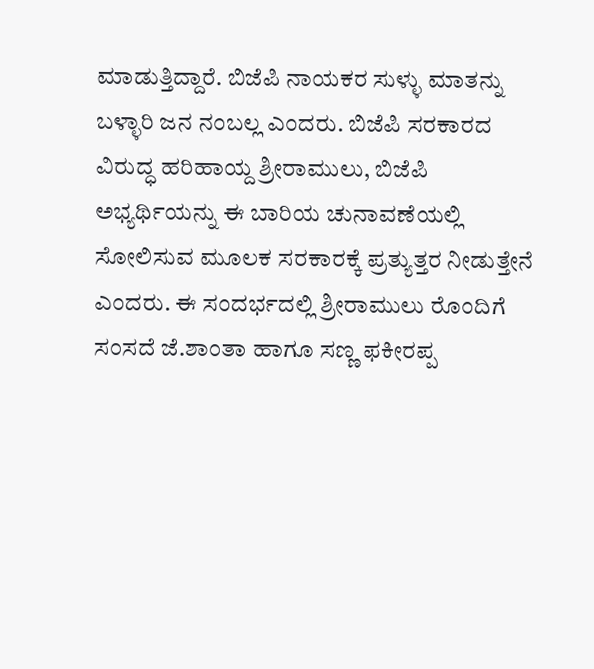ಮಾಡುತ್ತಿದ್ದಾರೆ. ಬಿಜೆಪಿ ನಾಯಕರ ಸುಳ್ಳು ಮಾತನ್ನು ಬಳ್ಳಾರಿ ಜನ ನಂಬಲ್ಲ ಎಂದರು. ಬಿಜೆಪಿ ಸರಕಾರದ ವಿರುದ್ಧ ಹರಿಹಾಯ್ದ ಶ್ರೀರಾಮುಲು, ಬಿಜೆಪಿ ಅಭ್ಯರ್ಥಿಯನ್ನು ಈ ಬಾರಿಯ ಚುನಾವಣೆಯಲ್ಲಿ ಸೋಲಿಸುವ ಮೂಲಕ ಸರಕಾರಕ್ಕೆ ಪ್ರತ್ಯುತ್ತರ ನೀಡುತ್ತೇನೆ ಎಂದರು. ಈ ಸಂದರ್ಭದಲ್ಲಿ ಶ್ರೀರಾಮುಲು ರೊಂದಿಗೆ ಸಂಸದೆ ಜೆ.ಶಾಂತಾ ಹಾಗೂ ಸಣ್ಣ ಫಕೀರಪ್ಪ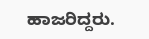ಹಾಜರಿದ್ದರು.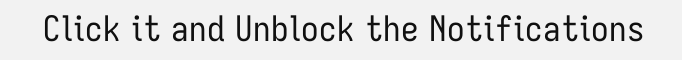Click it and Unblock the Notifications